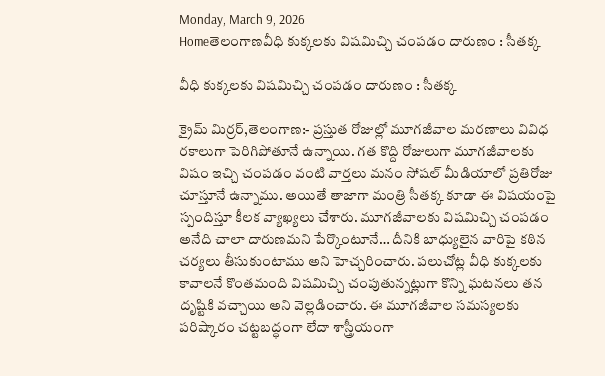Monday, March 9, 2026
Homeతెలంగాణవీధి కుక్కలకు విషమిచ్చి చంపడం దారుణం : సీతక్క

వీధి కుక్కలకు విషమిచ్చి చంపడం దారుణం : సీతక్క

క్రైమ్ మిర్రర్,తెలంగాణ:- ప్రస్తుత రోజుల్లో మూగజీవాల మరణాలు వివిధ రకాలుగా పెరిగిపోతూనే ఉన్నాయి. గత కొద్ది రోజులుగా మూగజీవాలకు విషం ఇచ్చి చంపడం వంటి వార్తలు మనం సోషల్ మీడియాలో ప్రతిరోజు చూస్తూనే ఉన్నాము. అయితే తాజాగా మంత్రి సీతక్క కూడా ఈ విషయంపై స్పందిస్తూ కీలక వ్యాఖ్యలు చేశారు. మూగజీవాలకు విషమిచ్చి చంపడం అనేది చాలా దారుణమని పేర్కొంటూనే… దీనికి బాధ్యులైన వారిపై కఠిన చర్యలు తీసుకుంటాము అని హెచ్చరించారు. పలుచోట్ల వీధి కుక్కలకు కావాలనే కొంతమంది విషమిచ్చి చంపుతున్నట్లుగా కొన్ని ఘటనలు తన దృష్టికి వచ్చాయి అని వెల్లడించారు. ఈ మూగజీవాల సమస్యలకు పరిష్కారం చట్టబద్ధంగా లేదా శాస్త్రీయంగా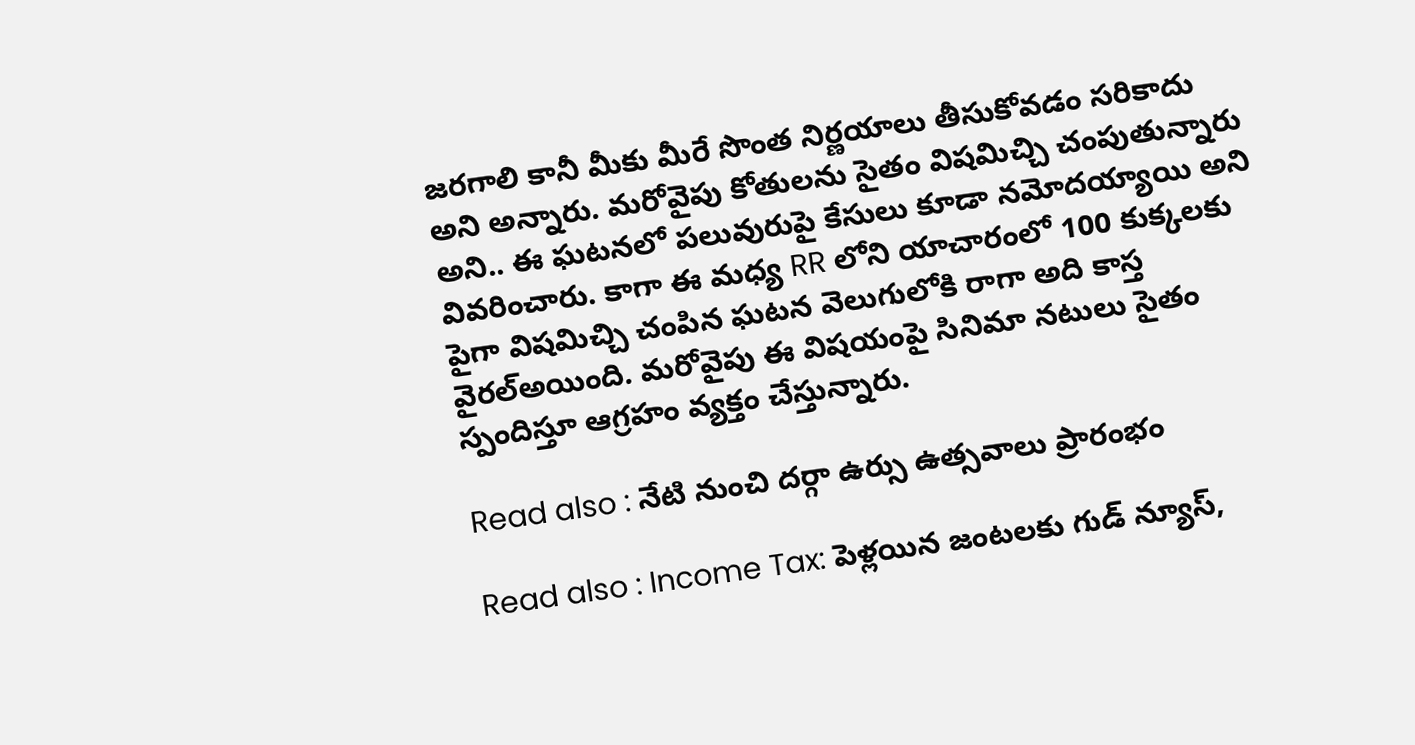జరగాలి కానీ మీకు మీరే సొంత నిర్ణయాలు తీసుకోవడం సరికాదు అని అన్నారు. మరోవైపు కోతులను సైతం విషమిచ్చి చంపుతున్నారు అని.. ఈ ఘటనలో పలువురుపై కేసులు కూడా నమోదయ్యాయి అని వివరించారు. కాగా ఈ మధ్య RR లోని యాచారంలో 100 కుక్కలకు పైగా విషమిచ్చి చంపిన ఘటన వెలుగులోకి రాగా అది కాస్త వైరల్అయింది. మరోవైపు ఈ విషయంపై సినిమా నటులు సైతం స్పందిస్తూ ఆగ్రహం వ్యక్తం చేస్తున్నారు.

Read also : నేటి నుంచి దర్గా ఉర్సు ఉత్సవాలు ప్రారంభం

Read also : Income Tax: పెళ్లయిన జంటలకు గుడ్ న్యూస్,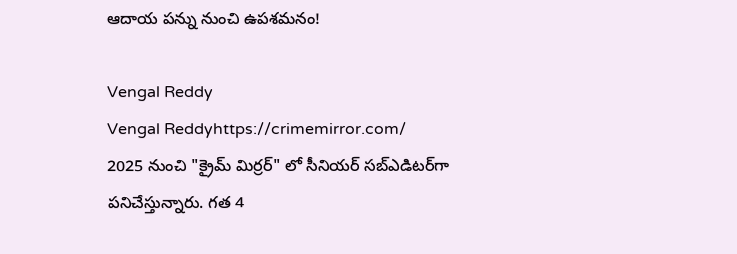ఆదాయ పన్ను నుంచి ఉపశమనం!

Vengal Reddy
Vengal Reddyhttps://crimemirror.com/
2025 నుంచి "క్రైమ్ మిర్రర్" లో సీనియర్ సబ్‌ఎడిటర్‌గా పనిచేస్తున్నారు. గత 4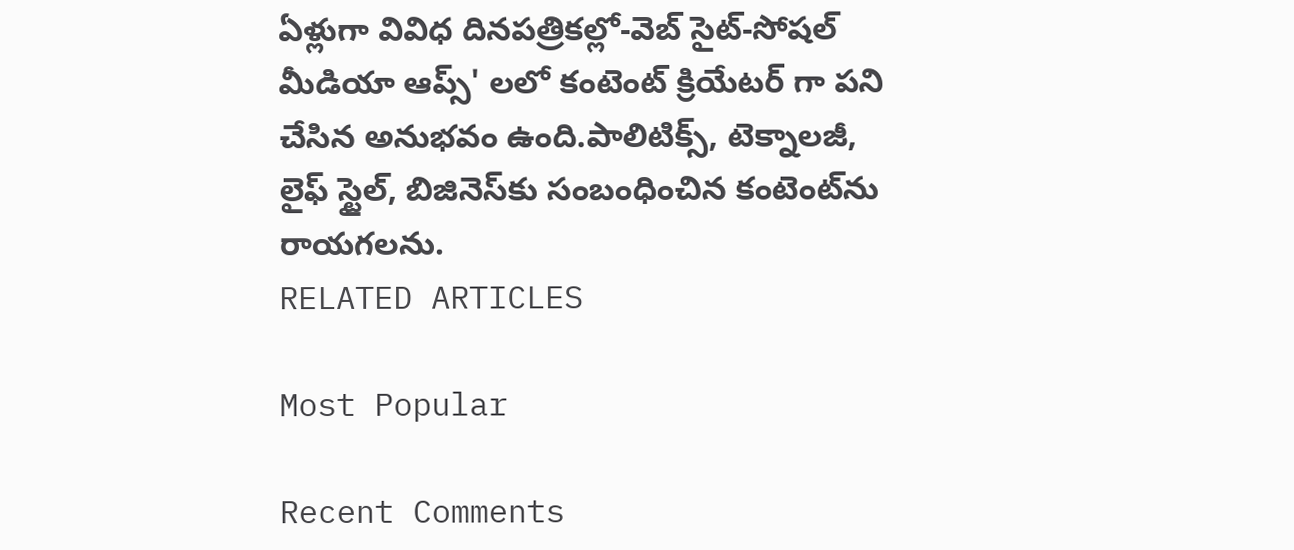ఏళ్లుగా వివిధ దినపత్రికల్లో-వెబ్ సైట్-సోషల్ మీడియా ఆప్స్' లలో కంటెంట్ క్రియేటర్ గా పని చేసిన అనుభవం ఉంది.పాలిటిక్స్‌, టెక్నాలజీ, లైఫ్‌ స్టైల్‌, బిజినెస్‌కు సంబంధించిన కంటెంట్‌ను రాయగలను.
RELATED ARTICLES

Most Popular

Recent Comments